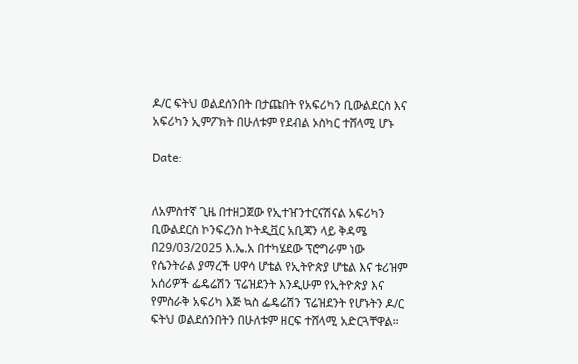ዶ/ር ፍትህ ወልደሰንበት በታጩበት የአፍሪካን ቢውልደርስ እና አፍሪካን ኢምፖክት በሁለቱም የደብል ኦስካር ተሸላሚ ሆኑ

Date:


ለአምስተኛ ጊዜ በተዘጋጀው የኢተዠንተርናሽናል አፍሪካን ቢውልደርስ ኮንፍረንስ ኮትዲቯር አቢጃን ላይ ቅዳሜ በ29/03/2025 እ.ኤ.አ በተካሄደው ፕሮግራም ነው የሴንትራል ያማረች ሀዋሳ ሆቴል የኢትዮጵያ ሆቴል እና ቱሪዝም አሰሪዎች ፌዴሬሽን ፕሬዝደንት እንዲሁም የኢትዮጵያ እና የምስራቅ አፍሪካ እጅ ኳስ ፌዴሬሽን ፕሬዝደንት የሆኑትን ዶ/ር ፍትህ ወልደሰንበትን በሁለቱም ዘርፍ ተሸላሚ አድርጓቸዋል።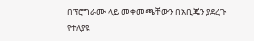በፕሮግራሙ ላይ መቀመጫቸውን በአቢጄን ያደረጉ የተለያዩ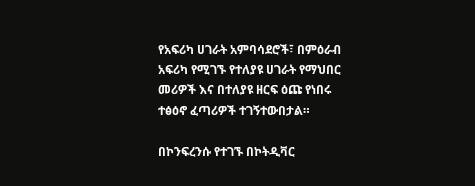የአፍሪካ ሀገራት አምባሳደሮች፣ በምዕራብ አፍሪካ የሚገኙ የተለያዩ ሀገራት የማህበር መሪዎች እና በተለያዩ ዘርፍ ዕጩ የነበሩ ተፅዕኖ ፈጣሪዎች ተገኝተውበታል።

በኮንፍረንሱ የተገኙ በኮትዲቫር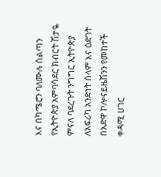እና በካሜሮን ባለሙሉ ስልጣን የኢትዮጵያ አምባሳደር ክብርት ሽታዬ ምናለ ባደረጉት ንግግር ኢትዮጵያ ለአፍሪካ አንድነት ሰላም እና ዕድገት በአድዋ ኮሎናይዜሽንን የመከተች ቀዳሚ ሀገር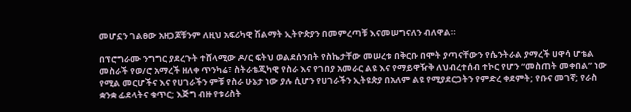መሆኗን ገልፀው አዘጋጆቹንም ለዚህ አፍሪካዊ ሽልማት ኢትዮጵያን በመምረጣቹ እናመሠግናለን ብለዋል።

በፕሮግራሙ ንግግር ያደረጉት ተሸላሚው ዶ/ር ፍትህ ወልደሰንበት የስኬታቸው መሠረቱ በቅርቡ በሞት ያጣናቸውን የሴንትራል ያማረች ሀዋሳ ሆቴል መስራች የወ/ሮ አማረች ዘለቀ ጥንካሬ፣ ስትራቴጂካዊ የስራ እና የገበያ አመራር ልዩ እና የማይዋዥቅ ለህብረተሰብ ተኮር የሆን “መስጠት መቀበል” ነው የሚል መርሆችና እና የሀገራችን ምቹ የስራ ሁኔታ ነው ያሉ ሲሆን የሀገራችን ኢትዩጵያ በአለም ልዩ የሚያደርጋትን የምድረ ቀደምት; የቡና መገኛ; የራስ ቋንቋ ፊደላትና ቁጥር; እጅግ ብዙ የቱሪስት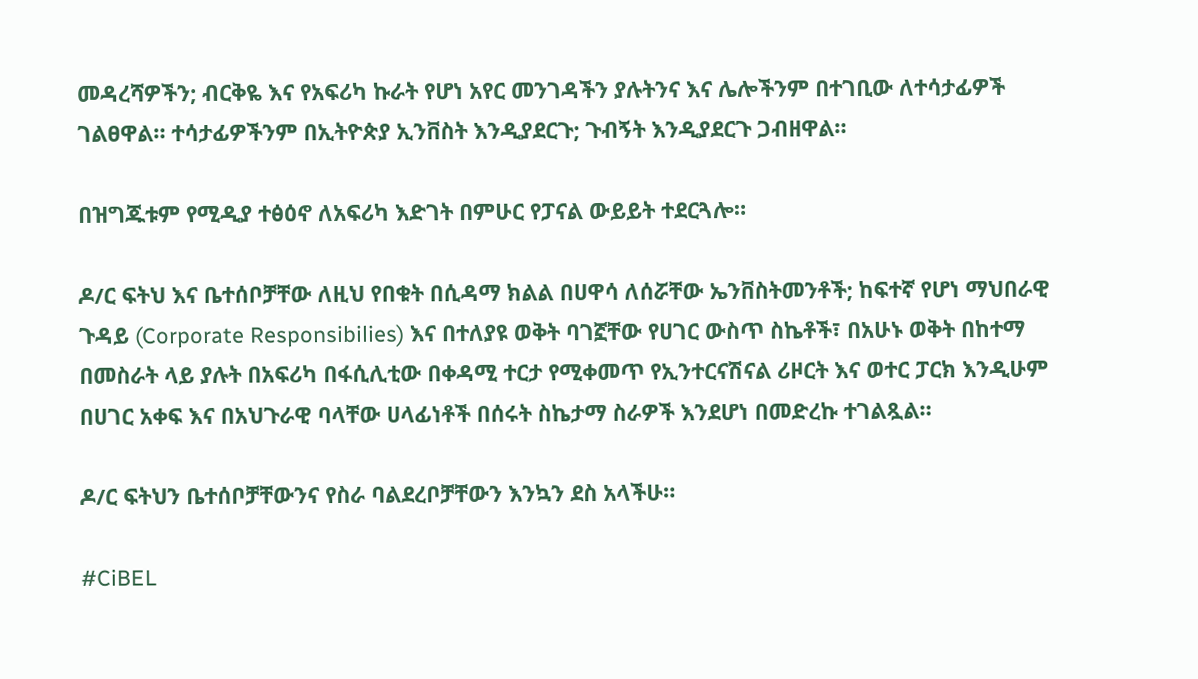መዳረሻዎችን; ብርቅዬ እና የአፍሪካ ኩራት የሆነ አየር መንገዳችን ያሉትንና እና ሌሎችንም በተገቢው ለተሳታፊዎች ገልፀዋል። ተሳታፊዎችንም በኢትዮጵያ ኢንቨስት እንዲያደርጉ; ጉብኝት እንዲያደርጉ ጋብዘዋል።

በዝግጁቱም የሚዲያ ተፅዕኖ ለአፍሪካ እድገት በምሁር የፓናል ውይይት ተደርጓሎ።

ዶ/ር ፍትህ እና ቤተሰቦቻቸው ለዚህ የበቁት በሲዳማ ክልል በሀዋሳ ለሰሯቸው ኤንቨስትመንቶች; ከፍተኛ የሆነ ማህበራዊ ጉዳይ (Corporate Responsibilies) እና በተለያዩ ወቅት ባገኟቸው የሀገር ውስጥ ስኬቶች፣ በአሁኑ ወቅት በከተማ በመስራት ላይ ያሉት በአፍሪካ በፋሲሊቲው በቀዳሚ ተርታ የሚቀመጥ የኢንተርናሽናል ሪዞርት እና ወተር ፓርክ እንዲሁም በሀገር አቀፍ እና በአህጉራዊ ባላቸው ሀላፊነቶች በሰሩት ስኬታማ ስራዎች እንደሆነ በመድረኩ ተገልጿል።

ዶ/ር ፍትህን ቤተሰቦቻቸውንና የስራ ባልደረቦቻቸውን እንኳን ደስ አላችሁ።

#CiBEL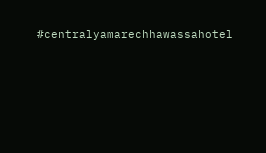#centralyamarechhawassahotel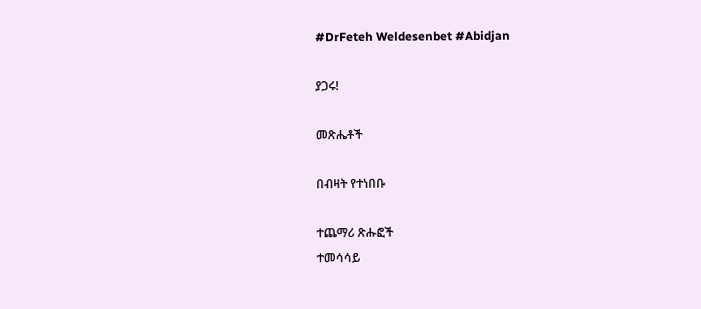#DrFeteh Weldesenbet #Abidjan

ያጋሩ!

መጽሔቶች

በብዛት የተነበቡ

ተጨማሪ ጽሑፎች
ተመሳሳይ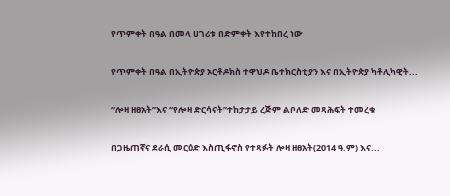የጥምቀት በዓል በመላ ሀገሪቱ በድምቀት እየተከበረ ነው

የጥምቀት በዓል በኢትዮጵያ ኦርቶዶክስ ተዋህዶ ቤተክርስቲያን እና በኢትዮጵያ ካቶሊካዊት...

“ሎዛ ዘፀአት”እና “የሎዛ ድርሳናት”ተከታታይ ረጅም ልቦለድ መጻሕፍት ተመረቁ

በጋዜጠኛና ደራሲ መርዕድ እስጢፋኖስ የተጻፉት ሎዛ ዘፀአት(2014 ዓ.ም) እና...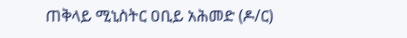ጠቅላይ ሚኒስትር ዐቢይ አሕመድ (ዶ/ር)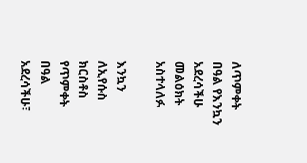ለጥምቀት በዓል የእንኳን አደረሳችሁ መልዕክት አስተላለፉ

እንኳን ለኢየሱስ ክርስቶስ የጥምቀት በዓል አደረሳችሁ፣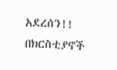አደረሰን!! በክርስቲያኖች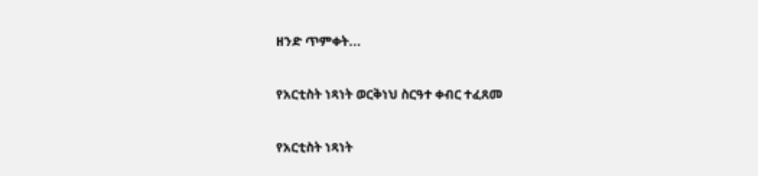ዘንድ ጥምቀት...

የአርቲስት ነጻነት ወርቅነህ ስርዓተ ቀብር ተፈጸመ

የአርቲስት ነጻነት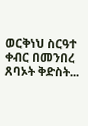ወርቅነህ ስርዓተ ቀብር በመንበረ ጸባኦት ቅድስት...